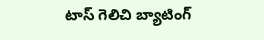టాస్ గెలిచి బ్యాటింగ్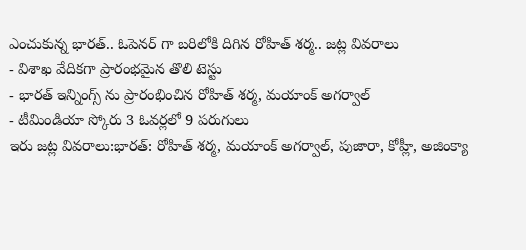ఎంచుకున్న భారత్.. ఓపెనర్ గా బరిలోకి దిగిన రోహిత్ శర్మ.. జట్ల వివరాలు
- విశాఖ వేదికగా ప్రారంభమైన తొలి టెస్టు
- భారత్ ఇన్నింగ్స్ ను ప్రారంభించిన రోహిత్ శర్మ, మయాంక్ అగర్వాల్
- టీమిండియా స్కోరు 3 ఓవర్లలో 9 పరుగులు
ఇరు జట్ల వివరాలు:భారత్: రోహిత్ శర్మ, మయాంక్ అగర్వాల్, పుజారా, కోహ్లీ, అజింక్యా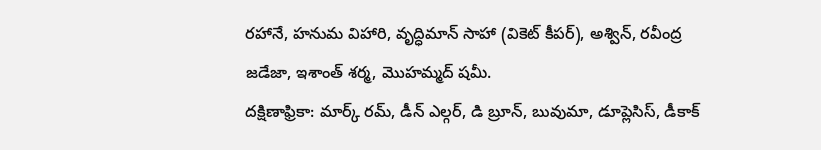రహానే, హనుమ విహారి, వృద్ధిమాన్ సాహా (వికెట్ కీపర్), అశ్విన్, రవీంద్ర జడేజా, ఇశాంత్ శర్మ, మొహమ్మద్ షమీ.
దక్షిణాఫ్రికా: మార్క్ రమ్, డీన్ ఎల్గర్, డి బ్రూన్, బువుమా, డూప్లెసిస్, డీకాక్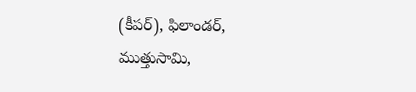(కీపర్), ఫిలాండర్, ముత్తుసామి,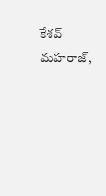కేశవ్ మహరాజ్,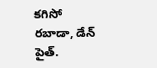కగిసో రబాడా, డేన్ పైత్.